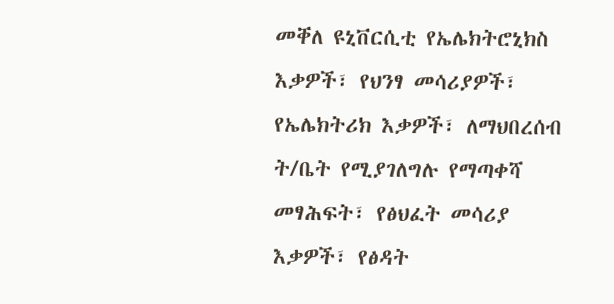መቐለ ዩኒቨርሲቲ የኤሌክትሮኒክስ እቃዎች፣ የህንፃ መሳሪያዎች፣ የኤሌክትሪክ እቃዎች፣ ለማህበረሰብ ት/ቤት የሚያገለግሉ የማጣቀሻ መፃሕፍት፣ የፅህፈት መሳሪያ እቃዎች፣ የፅዳት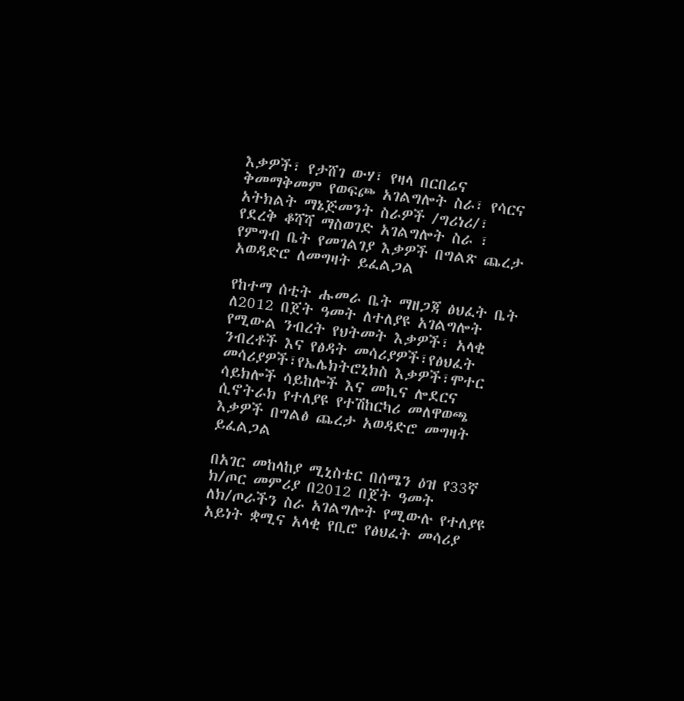እቃዎች፣ የታሸገ ውሃ፣ የዛላ በርበሬና ቅመማቅመም የወፍጮ አገልግሎት ስራ፣ የሳርና አትክልት ማኔጅመንት ስራዎች /ግሪነሪ/፣ የደረቅ ቆሻሻ ማስወገድ አገልግሎት ስራ ፣ የምግብ ቤት የመገልገያ እቃዎች በግልጽ ጨረታ አወዳድሮ ለመግዛት ይፈልጋል

የከተማ ሰቲት ሑመራ ቤት ማዘጋጃ ፅህፈት ቤት ለ2012 በጀት ዓመት ለተለያዩ አገልግሎት የሚውል ንብረት የህትመት እቃዎች፣ አላቂ ንብረቶች እና የፅዳት መሳሪያዎች፣የፅህፈት መሳሪያዎች፣የኤሌክትሮኒክስ እቃዎች፣ሞተር ሳይክሎች ሳይከሎች እና መኪና ሎደርና ሲኖትራክ የተለያዩ የተሽከርካሪ መለዋወጫ እቃዎች በግልፅ ጨረታ አወዳድሮ መግዛት ይፈልጋል

በአገር መከላከያ ሚኒስቴር በሰሜን ዕዝ የ33ኛ ክ/ጦር መምሪያ በ2012 በጀት ዓመት ለክ/ጦራችን ስራ አገልግሎት የሚውሉ የተለያዩ አይነት ቋሚና አላቂ የቢሮ የፅህፈት መሳሪያ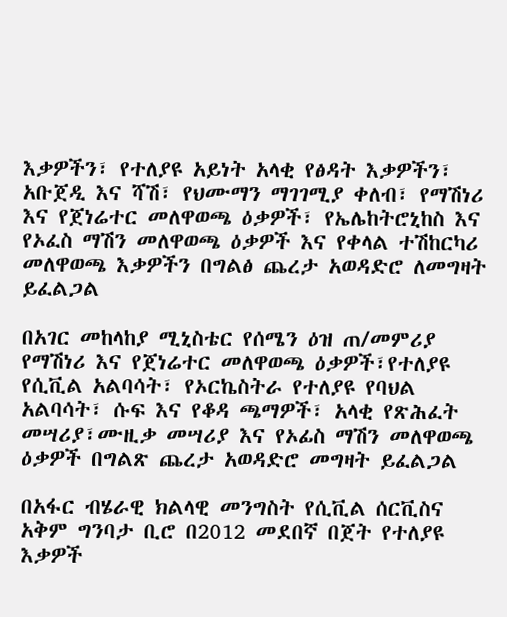እቃዎችን፣ የተለያዩ አይነት አላቂ የፅዳት እቃዎችን፣ አቡጀዲ እና ሻሽ፣ የህሙማን ማገገሚያ ቀለብ፣ የማሽነሪ እና የጀነሬተር መለዋወጫ ዕቃዎች፣ የኤሌከትሮኒከስ እና የኦፈስ ማሽን መለዋወጫ ዕቃዎች እና የቀላል ተሽከርካሪ መለዋወጫ እቃዎችን በግልፅ ጨረታ አወዳድሮ ለመግዛት ይፈልጋል

በአገር መከላከያ ሚኒስቴር የሰሜን ዕዝ ጠ/መምሪያ የማሽነሪ እና የጀነሬተር መለዋወጫ ዕቃዎች፣የተለያዩ የሲቪል አልባሳት፣ የኦርኬስትራ የተለያዩ የባህል አልባሳት፣ ሱፍ እና የቆዳ ጫማዎች፣ አላቂ የጽሕፈት መሣሪያ፣ሙዚቃ መሣሪያ እና የኦፊስ ማሽን መለዋወጫ ዕቃዎች በግልጽ ጨረታ አወዳድሮ መግዛት ይፈልጋል

በአፋር ብሄራዊ ክልላዊ መንግስት የሲቪል ሰርቪስና አቅም ግንባታ ቢሮ በ2012 መደበኛ በጀት የተለያዩ እቃዎች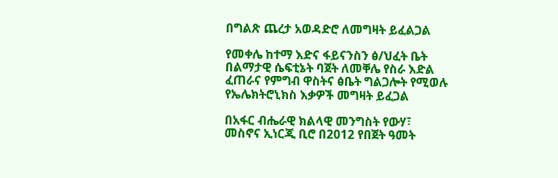በግልጽ ጨረታ አወዳድሮ ለመግዛት ይፈልጋል

የመቀሌ ከተማ እድና ፋይናንስን ፅ/ህፈት ቤት በልማታዊ ሴፍቲኔት ባጀት ለመቐሌ የስራ እድል ፈጠራና የምግብ ዋስትና ፅቤት ግልጋሎት የሚወሉ የኤሌክትሮኒክስ እቃዎች መግዛት ይፈጋል

በአፋር ብሔራዊ ክልላዊ መንግስት የውሃ፣ መስኖና ኢነርጂ ቢሮ በ2012 የበጀት ዓመት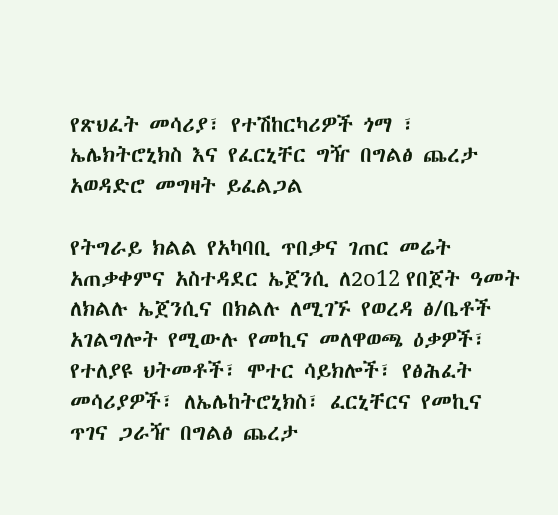የጽህፈት መሳሪያ፣ የተሽከርካሪዎች ጎማ ፣ ኤሌክትሮኒክስ እና የፈርኒቸር ግዥ በግልፅ ጨረታ አወዳድሮ መግዛት ይፈልጋል

የትግራይ ክልል የአካባቢ ጥበቃና ገጠር መሬት አጠቃቀምና አስተዳደር ኤጀንሲ ለ2o12 የበጀት ዓመት ለክልሉ ኤጀንሲና በክልሉ ለሚገኙ የወረዳ ፅ/ቤቶች አገልግሎት የሚውሉ የመኪና መለዋወጫ ዕቃዎች፣ የተለያዩ ህትመቶች፣ ሞተር ሳይክሎች፣ የፅሕፈት መሳሪያዎች፣ ለኤሌከትሮኒክስ፣ ፈርኒቸርና የመኪና ጥገና ጋራዥ በግልፅ ጨረታ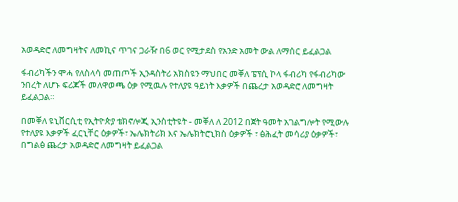አወዳድሮ ለመግዛትና ለመኪና ጥገና ጋራዥ በ6 ወር የሚታደስ የአንድ አመት ውል ለማሰር ይፈልጋል

ፋብሪካችን ሞሓ የለስላሳ መጠጦች ኢንዳስትሪ አክስዩን ማህበር መቐለ ፔፕሲ ኮላ ፋብሪካ የፋብሪካው ንበረት ለሆኑ ፍሪጆች መለዋወጫ ዕቃ የሚዉሉ የተለያዩ ዓይነት እቃዎች በጨረታ አወዳድሮ ለመግዛት ይፈልጋል።

በመቐለ ዩኒቨርሲቲ የኢትዮጵያ ቴክኖሎጂ ኢንስቲትዩት - መቐለ ለ 2012 በጀት ዓመት አገልግሎት የሚውሉ የተለያዩ እቃዎች ፈርኒቸር ዕቃዎች፣ ኤሌክትሪክ እና ኤሌክትሮኒክስ ዕቃዎች ፣ ፅሕፈት መሳሪያ ዕቃዎች፣ በግልፅ ጨረታ አወዳድሮ ለመግዛት ይፈልጋል